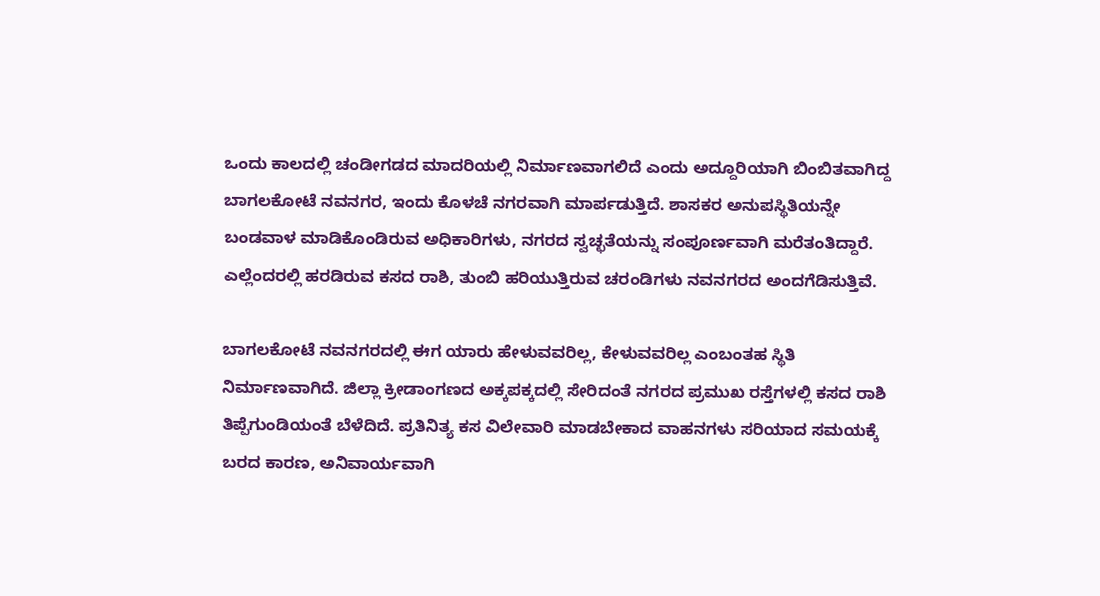ಒಂದು ಕಾಲದಲ್ಲಿ ಚಂಡೀಗಡದ ಮಾದರಿಯಲ್ಲಿ ನಿರ್ಮಾಣವಾಗಲಿದೆ ಎಂದು ಅದ್ದೂರಿಯಾಗಿ ಬಿಂಬಿತವಾಗಿದ್ದ ಬಾಗಲಕೋಟೆ ನವನಗರ, ಇಂದು ಕೊಳಚೆ ನಗರವಾಗಿ ಮಾರ್ಪಡುತ್ತಿದೆ. ಶಾಸಕರ ಅನುಪಸ್ಥಿತಿಯನ್ನೇ ಬಂಡವಾಳ ಮಾಡಿಕೊಂಡಿರುವ ಅಧಿಕಾರಿಗಳು, ನಗರದ ಸ್ವಚ್ಛತೆಯನ್ನು ಸಂಪೂರ್ಣವಾಗಿ ಮರೆತಂತಿದ್ದಾರೆ. ಎಲ್ಲೆಂದರಲ್ಲಿ ಹರಡಿರುವ ಕಸದ ರಾಶಿ, ತುಂಬಿ ಹರಿಯುತ್ತಿರುವ ಚರಂಡಿಗಳು ನವನಗರದ ಅಂದಗೆಡಿಸುತ್ತಿವೆ.

ಬಾಗಲಕೋಟೆ ನವನಗರದಲ್ಲಿ ಈಗ ಯಾರು ಹೇಳುವವರಿಲ್ಲ, ಕೇಳುವವರಿಲ್ಲ ಎಂಬಂತಹ ಸ್ಥಿತಿ ನಿರ್ಮಾಣವಾಗಿದೆ. ಜಿಲ್ಲಾ ಕ್ರೀಡಾಂಗಣದ ಅಕ್ಕಪಕ್ಕದಲ್ಲಿ ಸೇರಿದಂತೆ ನಗರದ ಪ್ರಮುಖ ರಸ್ತೆಗಳಲ್ಲಿ ಕಸದ ರಾಶಿ ತಿಪ್ಪೆಗುಂಡಿಯಂತೆ ಬೆಳೆದಿದೆ. ಪ್ರತಿನಿತ್ಯ ಕಸ ವಿಲೇವಾರಿ ಮಾಡಬೇಕಾದ ವಾಹನಗಳು ಸರಿಯಾದ ಸಮಯಕ್ಕೆ ಬರದ ಕಾರಣ, ಅನಿವಾರ್ಯವಾಗಿ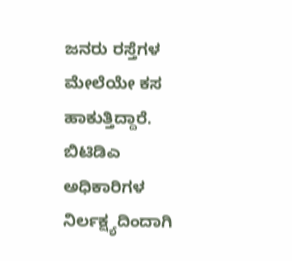ಜನರು ರಸ್ತೆಗಳ ಮೇಲೆಯೇ ಕಸ ಹಾಕುತ್ತಿದ್ದಾರೆ. ಬಿಟಿಡಿಎ ಅಧಿಕಾರಿಗಳ ನಿರ್ಲಕ್ಷ್ಯದಿಂದಾಗಿ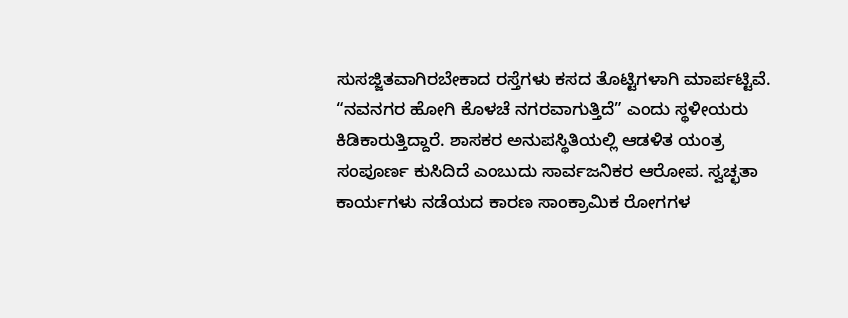ಸುಸಜ್ಜಿತವಾಗಿರಬೇಕಾದ ರಸ್ತೆಗಳು ಕಸದ ತೊಟ್ಟಿಗಳಾಗಿ ಮಾರ್ಪಟ್ಟಿವೆ.
“ನವನಗರ ಹೋಗಿ ಕೊಳಚೆ ನಗರವಾಗುತ್ತಿದೆ” ಎಂದು ಸ್ಥಳೀಯರು ಕಿಡಿಕಾರುತ್ತಿದ್ದಾರೆ. ಶಾಸಕರ ಅನುಪಸ್ಥಿತಿಯಲ್ಲಿ ಆಡಳಿತ ಯಂತ್ರ ಸಂಪೂರ್ಣ ಕುಸಿದಿದೆ ಎಂಬುದು ಸಾರ್ವಜನಿಕರ ಆರೋಪ. ಸ್ವಚ್ಛತಾ ಕಾರ್ಯಗಳು ನಡೆಯದ ಕಾರಣ ಸಾಂಕ್ರಾಮಿಕ ರೋಗಗಳ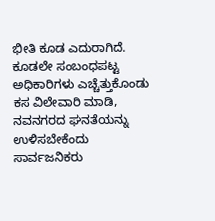ಭೀತಿ ಕೂಡ ಎದುರಾಗಿದೆ. ಕೂಡಲೇ ಸಂಬಂಧಪಟ್ಟ ಅಧಿಕಾರಿಗಳು ಎಚ್ಚೆತ್ತುಕೊಂಡು ಕಸ ವಿಲೇವಾರಿ ಮಾಡಿ, ನವನಗರದ ಘನತೆಯನ್ನು ಉಳಿಸಬೇಕೆಂದು ಸಾರ್ವಜನಿಕರು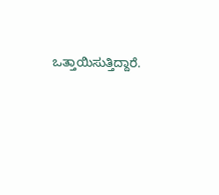ಒತ್ತಾಯಿಸುತ್ತಿದ್ದಾರೆ.